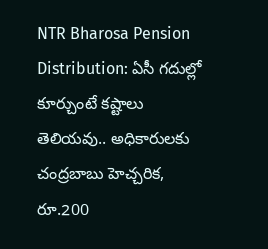NTR Bharosa Pension Distribution: ఏసీ గదుల్లో కూర్చుంటే కష్టాలు తెలియవు.. అధికారులకు చంద్రబాబు హెచ్చరిక, రూ.200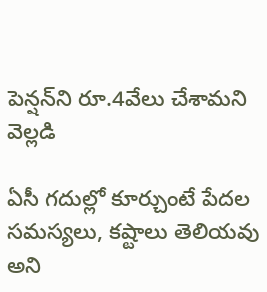పెన్షన్‌ని రూ.4వేలు చేశామని వెల్లడి

ఏసీ గదుల్లో కూర్చుంటే పేదల సమస్యలు, కష్టాలు తెలియవు అని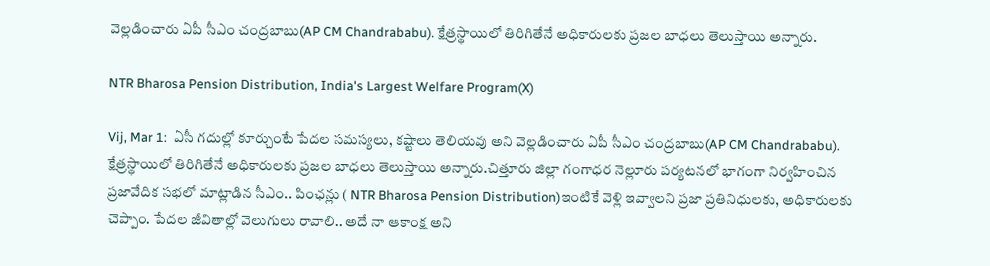వెల్లడించారు ఏపీ సీఎం చంద్రబాబు(AP CM Chandrababu). క్షేత్రస్థాయిలో తిరిగితేనే అధికారులకు ప్రజల బాధలు తెలుస్తాయి అన్నారు.

NTR Bharosa Pension Distribution, India's Largest Welfare Program(X)

Vij, Mar 1:  ఏసీ గదుల్లో కూర్చుంటే పేదల సమస్యలు, కష్టాలు తెలియవు అని వెల్లడించారు ఏపీ సీఎం చంద్రబాబు(AP CM Chandrababu). క్షేత్రస్థాయిలో తిరిగితేనే అధికారులకు ప్రజల బాధలు తెలుస్తాయి అన్నారు.చిత్తూరు జిల్లా గంగాధర నెల్లూరు పర్యటనలో భాగంగా నిర్వహించిన ప్రజావేదిక సభలో మాట్లాడిన సీఎం.. పింఛన్లు ( NTR Bharosa Pension Distribution)ఇంటికే వెళ్లి ఇవ్వాలని ప్రజా ప్రతినిధులకు, అధికారులకు చెప్పాం. పేదల జీవితాల్లో వెలుగులు రావాలి.. అదే నా ఆకాంక్ష అని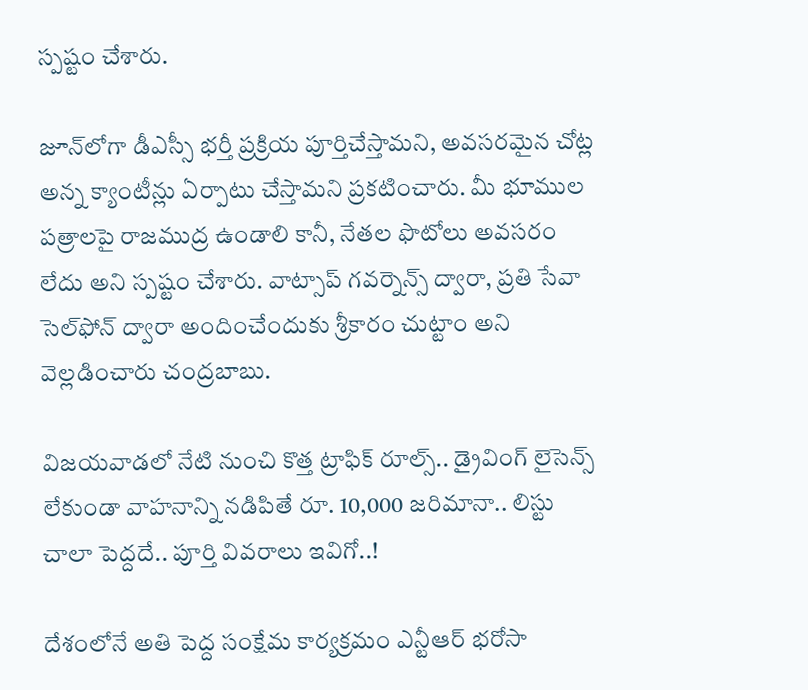స్పష్టం చేశారు.

జూన్‌లోగా డీఎస్సీ భర్తీ ప్రక్రియ పూర్తిచేస్తామని, అవసరమైన చోట్ల అన్న క్యాంటీన్లు ఏర్పాటు చేస్తామని ప్రకటించారు. మీ భూముల పత్రాలపై రాజముద్ర ఉండాలి కానీ, నేతల ఫొటోలు అవసరం లేదు అని స్పష్టం చేశారు. వాట్సాప్ గవర్నెన్స్ ద్వారా, ప్రతి సేవా సెల్‌ఫోన్ ద్వారా అందించేందుకు శ్రీకారం చుట్టాం అని వెల్లడించారు చంద్రబాబు.

విజయవాడలో నేటి నుంచి కొత్త ట్రాఫిక్ రూల్స్‌.. డ్రైవింగ్ లైసెన్స్ లేకుండా వాహనాన్ని నడిపితే రూ. 10,000 జరిమానా.. లిస్టు చాలా పెద్దదే.. పూర్తి వివరాలు ఇవిగో..!

దేశంలోనే అతి పెద్ద సంక్షేమ కార్యక్రమం ఎన్టీఆర్ భరోసా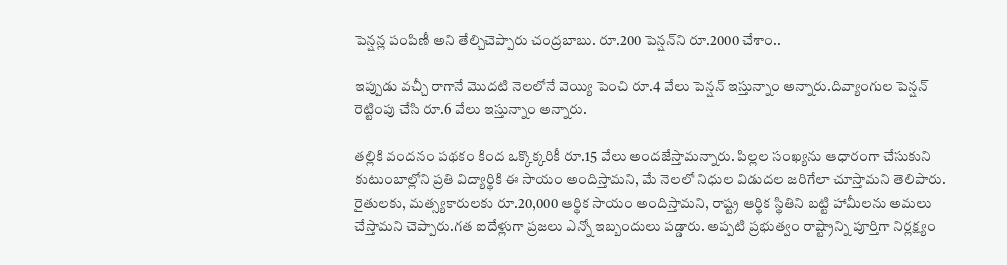పెన్షన్ల పంపిణీ అని తేల్చిచెప్పారు చంద్రబాబు. రూ.200 పెన్షన్‌ని రూ.2000 చేశాం..

ఇప్పుడు వచ్చీ రాగానే మొదటి నెలలోనే వెయ్యి పెంచి రూ.4 వేలు పెన్షన్ ఇస్తున్నాం అన్నారు.దివ్యాంగుల పెన్షన్ రెట్టింపు చేసి రూ.6 వేలు ఇస్తున్నాం అన్నారు.

తల్లికి వందనం పథకం కింద ఒక్కొక్కరికీ రూ.15 వేలు అందజేస్తామన్నారు. పిల్లల సంఖ్యను ఆధారంగా చేసుకుని కుటుంబాల్లోని ప్రతి విద్యార్థికి ఈ సాయం అందిస్తామని, మే నెలలో నిధుల విడుదల జరిగేలా చూస్తామని తెలిపారు. రైతులకు, మత్స్యకారులకు రూ.20,000 ఆర్థిక సాయం అందిస్తామని, రాష్ట్ర ఆర్థిక స్థితిని బట్టి హామీలను అమలు చేస్తామని చెప్పారు.గత ఐదేళ్లుగా ప్రజలు ఎన్నో ఇబ్బందులు పడ్డారు. అప్పటి ప్రభుత్వం రాష్ట్రాన్ని పూర్తిగా నిర్లక్ష్యం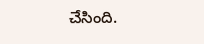చేసింది.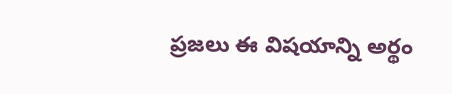ప్రజలు ఈ విషయాన్ని అర్థం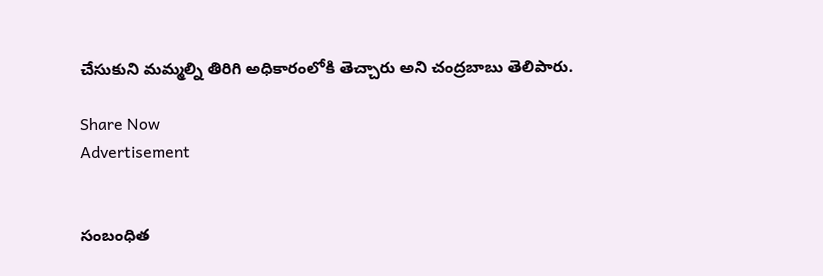చేసుకుని మమ్మల్ని తిరిగి అధికారంలోకి తెచ్చారు అని చంద్రబాబు తెలిపారు.

Share Now
Advertisement


సంబంధిత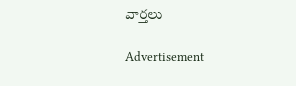వార్తలు

Advertisement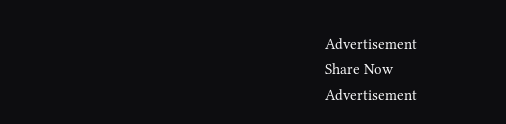Advertisement
Share Now
Advertisement